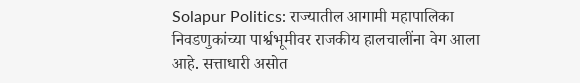Solapur Politics: राज्यातील आगामी महापालिका निवडणुकांच्या पार्श्वभूमीवर राजकीय हालचालींना वेग आला आहे. सत्ताधारी असोत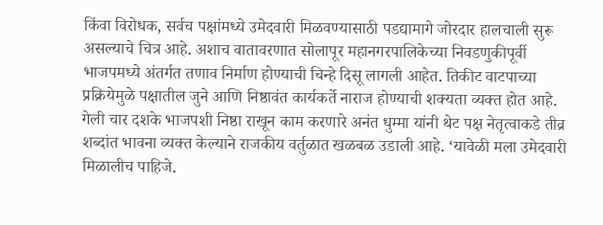किंवा विरोधक, सर्वच पक्षांमध्ये उमेदवारी मिळवण्यासाठी पडद्यामागे जोरदार हालचाली सुरू असल्याचे चित्र आहे. अशाच वातावरणात सोलापूर महानगरपालिकेच्या निवडणुकीपूर्वी भाजपमध्ये अंतर्गत तणाव निर्माण होण्याची चिन्हे दिसू लागली आहेत. तिकीट वाटपाच्या प्रक्रियेमुळे पक्षातील जुने आणि निष्ठावंत कार्यकर्ते नाराज होण्याची शक्यता व्यक्त होत आहे. गेली चार दशके भाजपशी निष्ठा राखून काम करणारे अनंत धुम्मा यांनी थेट पक्ष नेतृत्वाकडे तीव्र शब्दांत भावना व्यक्त केल्याने राजकीय वर्तुळात खळबळ उडाली आहे. ‘यावेळी मला उमेदवारी मिळालीच पाहिजे.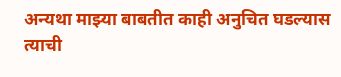अन्यथा माझ्या बाबतीत काही अनुचित घडल्यास त्याची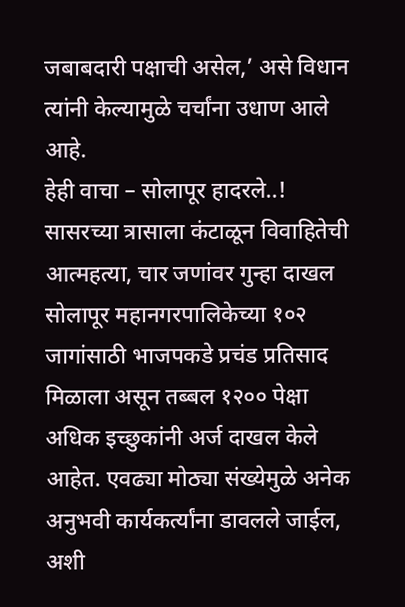जबाबदारी पक्षाची असेल,’ असे विधान त्यांनी केल्यामुळे चर्चांना उधाण आले आहे.
हेही वाचा – सोलापूर हादरले..! सासरच्या त्रासाला कंटाळून विवाहितेची आत्महत्या, चार जणांवर गुन्हा दाखल
सोलापूर महानगरपालिकेच्या १०२ जागांसाठी भाजपकडे प्रचंड प्रतिसाद मिळाला असून तब्बल १२०० पेक्षा अधिक इच्छुकांनी अर्ज दाखल केले आहेत. एवढ्या मोठ्या संख्येमुळे अनेक अनुभवी कार्यकर्त्यांना डावलले जाईल, अशी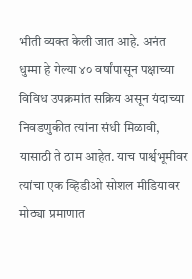भीती व्यक्त केली जात आहे. अनंत धुम्मा हे गेल्या ४० वर्षांपासून पक्षाच्या विविध उपक्रमांत सक्रिय असून यंदाच्या निवडणुकीत त्यांना संधी मिळावी, यासाठी ते ठाम आहेत. याच पार्श्वभूमीवर त्यांचा एक व्हिडीओ सोशल मीडियावर मोठ्या प्रमाणात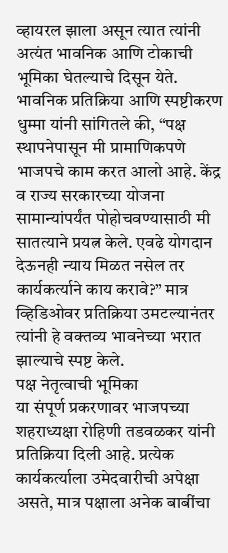व्हायरल झाला असून त्यात त्यांनी अत्यंत भावनिक आणि टोकाची भूमिका घेतल्याचे दिसून येते.
भावनिक प्रतिक्रिया आणि स्पष्टीकरण
धुम्मा यांनी सांगितले की, “पक्ष स्थापनेपासून मी प्रामाणिकपणे भाजपचे काम करत आलो आहे. केंद्र व राज्य सरकारच्या योजना सामान्यांपर्यंत पोहोचवण्यासाठी मी सातत्याने प्रयत्न केले. एवढे योगदान देऊनही न्याय मिळत नसेल तर कार्यकर्त्याने काय करावे?” मात्र व्हिडिओवर प्रतिक्रिया उमटल्यानंतर त्यांनी हे वक्तव्य भावनेच्या भरात झाल्याचे स्पष्ट केले.
पक्ष नेतृत्वाची भूमिका
या संपूर्ण प्रकरणावर भाजपच्या शहराध्यक्षा रोहिणी तडवळकर यांनी प्रतिक्रिया दिली आहे. प्रत्येक कार्यकर्त्याला उमेदवारीची अपेक्षा असते, मात्र पक्षाला अनेक बाबींचा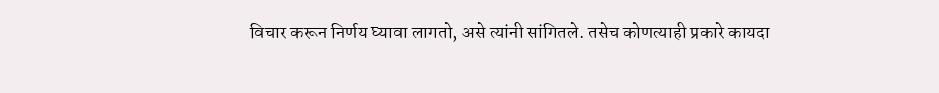विचार करून निर्णय घ्यावा लागतो, असे त्यांनी सांगितले. तसेच कोणत्याही प्रकारे कायदा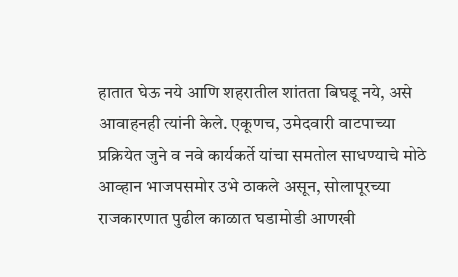हातात घेऊ नये आणि शहरातील शांतता बिघडू नये, असे आवाहनही त्यांनी केले. एकूणच, उमेदवारी वाटपाच्या प्रक्रियेत जुने व नवे कार्यकर्ते यांचा समतोल साधण्याचे मोठे आव्हान भाजपसमोर उभे ठाकले असून, सोलापूरच्या राजकारणात पुढील काळात घडामोडी आणखी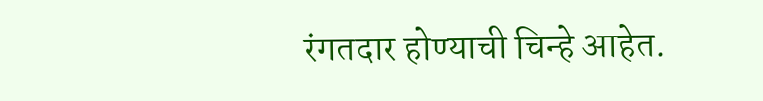रंगतदार होण्याची चिन्हे आहेत.